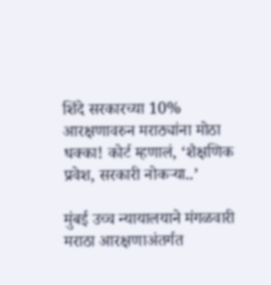शिंदे सरकारच्या 10% आरक्षणावरुन मराठ्यांना मोठा धक्का! कोर्ट म्हणालं, ‘शैक्षणिक प्रवेश, सरकारी नोकऱ्या..’

मुंबई उच्च न्यायालयाने मंगळवारी मराठा आरक्षणाअंतर्गत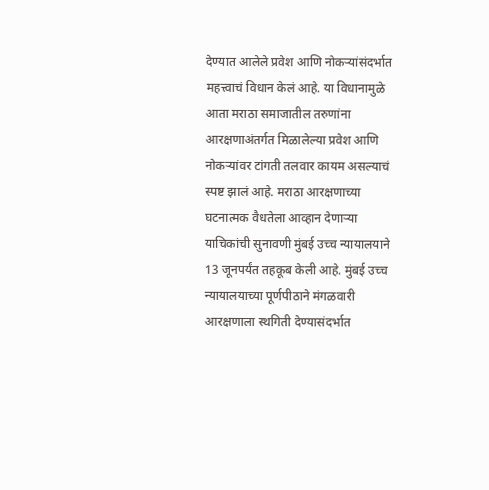देण्यात आलेले प्रवेश आणि नोकऱ्यांसंदर्भात महत्त्वाचं विधान केलं आहे. या विधानामुळे आता मराठा समाजातील तरुणांना आरक्षणाअंतर्गत मिळालेल्या प्रवेश आणि नोकऱ्यांवर टांगती तलवार कायम असल्याचं स्पष्ट झालं आहे. मराठा आरक्षणाच्या घटनात्मक वैधतेला आव्हान देणाऱ्या याचिकांची सुनावणी मुंबई उच्च न्यायालयाने 13 जूनपर्यंत तहकूब केली आहे. मुंबई उच्च न्यायालयाच्या पूर्णपीठाने मंगळवारी आरक्षणाला स्थगिती देण्यासंदर्भात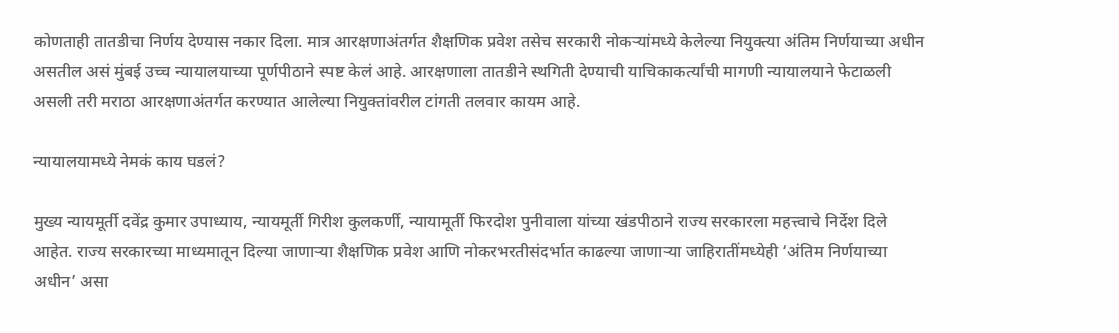कोणताही तातडीचा निर्णय देण्यास नकार दिला. मात्र आरक्षणाअंतर्गत शैक्षणिक प्रवेश तसेच सरकारी नोकऱ्यांमध्ये केलेल्या नियुक्त्या अंतिम निर्णयाच्या अधीन असतील असं मुंबई उच्च न्यायालयाच्या पूर्णपीठाने स्पष्ट केलं आहे. आरक्षणाला तातडीने स्थगिती देण्याची याचिकाकर्त्यांची मागणी न्यायालयाने फेटाळली असली तरी मराठा आरक्षणाअंतर्गत करण्यात आलेल्या नियुक्तांवरील टांगती तलवार कायम आहे.

न्यायालयामध्ये नेमकं काय घडलं?

मुख्य न्यायमूर्ती दवेंद्र कुमार उपाध्याय, न्यायमूर्ती गिरीश कुलकर्णी, न्यायामूर्ती फिरदोश पुनीवाला यांच्या खंडपीठाने राज्य सरकारला महत्त्वाचे निर्देश दिले आहेत. राज्य सरकारच्या माध्यमातून दिल्या जाणाऱ्या शैक्षणिक प्रवेश आणि नोकरभरतीसंदर्भात काढल्या जाणाऱ्या जाहिरातींमध्येही ‘अंतिम निर्णयाच्या अधीन’ असा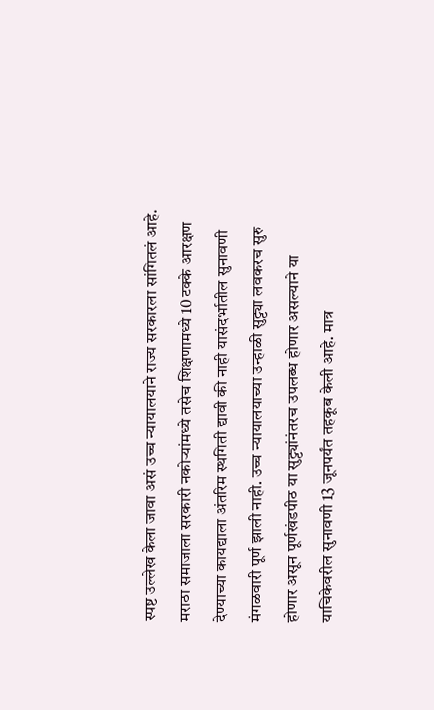स्पष्ट उल्लेख केला जावा असं उच्च न्यायालयाने राज्य सरकारला सांगितलं आहे. मराठा समाजाला सरकारी नकोऱ्यांमध्ये तसेच शिक्षणामध्ये 10 टक्के आरक्षण देण्याच्या कायद्याला अंतरिम स्थगिती द्यावी की नाही यासंदर्भातील सुनावणी मंगळवारी पूर्ण झाली नाही. उच्च न्यायालयाच्या उन्हाळी सुट्ट्या लवकरच सुरु होणार असून पूर्णखंडपीठ या सुट्ट्यांनंतरच उपलब्ध होणार असल्याने या याचिकेवरील सुनावणी 13 जूनपर्यंत तहकूब केली आहे. मात्र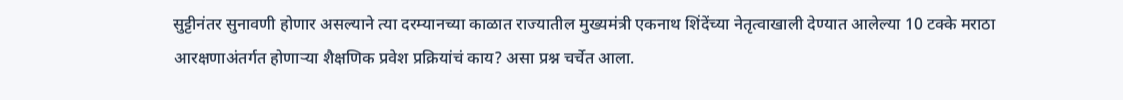सुट्टीनंतर सुनावणी होणार असल्याने त्या दरम्यानच्या काळात राज्यातील मुख्यमंत्री एकनाथ शिंदेंच्या नेतृत्वाखाली देण्यात आलेल्या 10 टक्के मराठा आरक्षणाअंतर्गत होणाऱ्या शैक्षणिक प्रवेश प्रक्रियांचं काय? असा प्रश्न चर्चेत आला.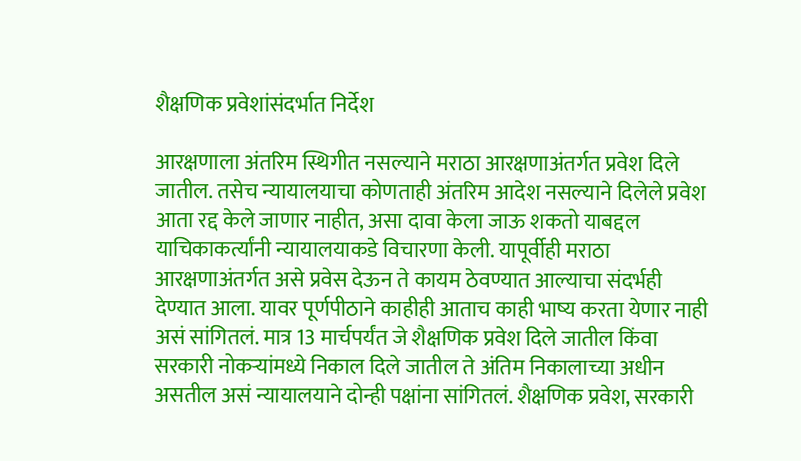शैक्षणिक प्रवेशांसंदर्भात निर्देश

आरक्षणाला अंतरिम स्थिगीत नसल्याने मराठा आरक्षणाअंतर्गत प्रवेश दिले जातील. तसेच न्यायालयाचा कोणताही अंतरिम आदेश नसल्याने दिलेले प्रवेश आता रद्द केले जाणार नाहीत, असा दावा केला जाऊ शकतो याबद्दल याचिकाकर्त्यांनी न्यायालयाकडे विचारणा केली. यापूर्वीही मराठा आरक्षणाअंतर्गत असे प्रवेस देऊन ते कायम ठेवण्यात आल्याचा संदर्भही देण्यात आला. यावर पूर्णपीठाने काहीही आताच काही भाष्य करता येणार नाही असं सांगितलं. मात्र 13 मार्चपर्यंत जे शैक्षणिक प्रवेश दिले जातील किंवा सरकारी नोकऱ्यांमध्ये निकाल दिले जातील ते अंतिम निकालाच्या अधीन असतील असं न्यायालयाने दोन्ही पक्षांना सांगितलं. शैक्षणिक प्रवेश, सरकारी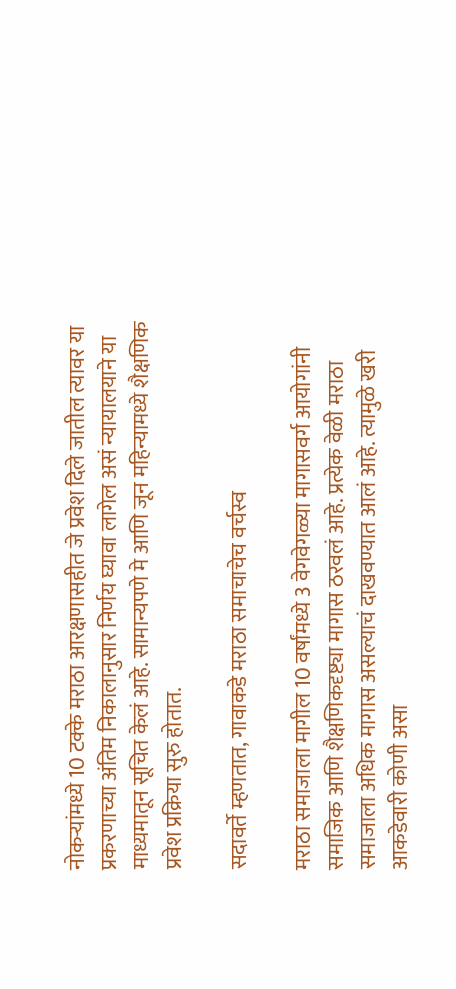नोकऱ्यांमध्ये 10 टक्के मराठा आरक्षणासहीत जे प्रवेश दिले जातील त्यावर या प्रकरणाच्या अंतिम निकालानुसार निर्णय घ्यावा लागेल असं न्यायालयाने या माध्यमातून सूचित केलं आहे. सामान्यपणे मे आणि जून महिन्यामध्ये शैक्षणिक प्रवेश प्रक्रिया सुरु होतात.

सदावर्ते म्हणतात, गावाकडे मराठा समाचाचेच वर्चस्व

मराठा समाजाला मागील 10 वर्षांमध्ये 3 वेगवेगळ्या मागासवर्ग आयोगांनी समाजिक आणि शैक्षणिकदृष्ट्या मागास ठरवलं आहे. प्रत्येक वेळी मराठा समाजाला अधिक मागास असल्याचं दाखवण्यात आलं आहे. त्यामुळे खरी आकडेवारी कोणी असा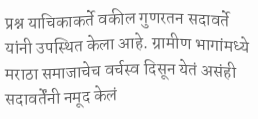प्रश्न याचिकाकर्ते वकील गुणरतन सदावर्ते यांनी उपस्थित केला आहे. ग्रामीण भागांमध्ये मराठा समाजाचेच वर्चस्व दिसून येतं असंही सदावर्तेंनी नमूद केलं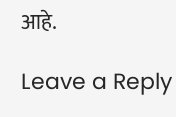आहे.

Leave a Reply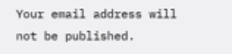Your email address will not be published.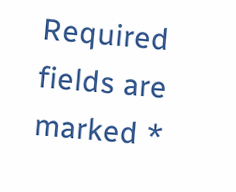Required fields are marked *